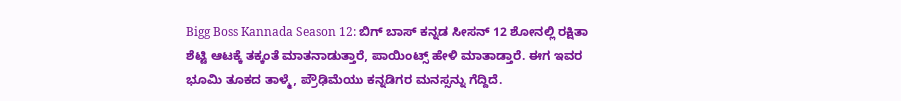Bigg Boss Kannada Season 12: ಬಿಗ್‌ ಬಾಸ್‌ ಕನ್ನಡ ಸೀಸನ್‌ 12 ಶೋನಲ್ಲಿ ರಕ್ಷಿತಾ ಶೆಟ್ಟಿ ಆಟಕ್ಕೆ ತಕ್ಕಂತೆ ಮಾತನಾಡುತ್ತಾರೆ, ಪಾಯಿಂಟ್ಸ್‌ ಹೇಳಿ ಮಾತಾಡ್ತಾರೆ. ಈಗ ಇವರ ಭೂಮಿ ತೂಕದ ತಾಳ್ಮೆ, ಪ್ರೌಢಿಮೆಯು ಕನ್ನಡಿಗರ ಮನಸ್ಸನ್ನು ಗೆದ್ದಿದೆ.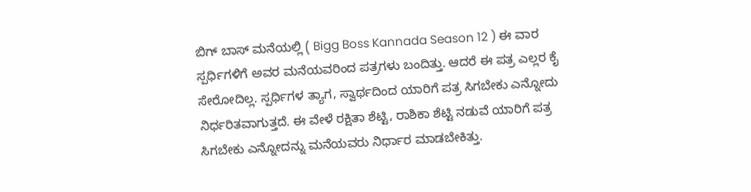ಬಿಗ್‌ ಬಾಸ್‌ ಮನೆಯಲ್ಲಿ ( Bigg Boss Kannada Season 12 ) ಈ ವಾರ ಸ್ಪರ್ಧಿಗಳಿಗೆ ಅವರ ಮನೆಯವರಿಂದ ಪತ್ರಗಳು ಬಂದಿತ್ತು. ಆದರೆ ಈ ಪತ್ರ ಎಲ್ಲರ ಕೈ ಸೇರೋದಿಲ್ಲ. ಸ್ಪರ್ಧಿಗಳ ತ್ಯಾಗ, ಸ್ವಾರ್ಥದಿಂದ ಯಾರಿಗೆ ಪತ್ರ ಸಿಗಬೇಕು ಎನ್ನೋದು ನಿರ್ಧರಿತವಾಗುತ್ತದೆ. ಈ ವೇಳೆ ರಕ್ಷಿತಾ ಶೆಟ್ಟಿ, ರಾಶಿಕಾ ಶೆಟ್ಟಿ ನಡುವೆ ಯಾರಿಗೆ ಪತ್ರ ಸಿಗಬೇಕು ಎನ್ನೋದನ್ನು ಮನೆಯವರು ನಿರ್ಧಾರ ಮಾಡಬೇಕಿತ್ತು.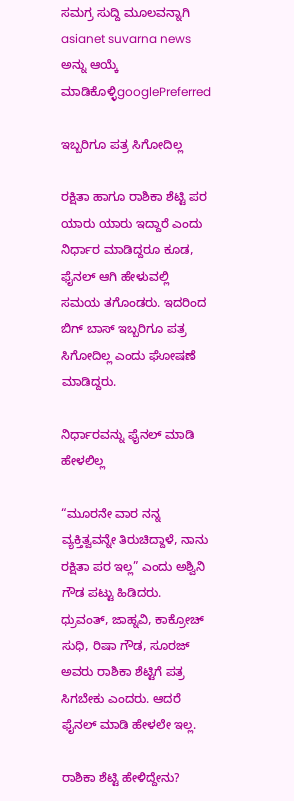ಸಮಗ್ರ ಸುದ್ದಿ ಮೂಲವನ್ನಾಗಿ asianet suvarna news ಅನ್ನು ಆಯ್ಕೆ ಮಾಡಿಕೊಳ್ಳಿgooglePreferred

ಇಬ್ಬರಿಗೂ ಪತ್ರ ಸಿಗೋದಿಲ್ಲ

ರಕ್ಷಿತಾ ಹಾಗೂ ರಾಶಿಕಾ ಶೆಟ್ಟಿ ಪರ ಯಾರು ಯಾರು ಇದ್ದಾರೆ ಎಂದು ನಿರ್ಧಾರ ಮಾಡಿದ್ದರೂ ಕೂಡ, ಫೈನಲ್‌ ಆಗಿ ಹೇಳುವಲ್ಲಿ ಸಮಯ ತಗೊಂಡರು. ಇದರಿಂದ ಬಿಗ್‌ ಬಾಸ್‌ ಇಬ್ಬರಿಗೂ ಪತ್ರ ಸಿಗೋದಿಲ್ಲ ಎಂದು ಘೋಷಣೆ ಮಾಡಿದ್ದರು.

ನಿರ್ಧಾರವನ್ನು ಫೈನಲ್‌ ಮಾಡಿ ಹೇಳಲಿಲ್ಲ

“ಮೂರನೇ ವಾರ ನನ್ನ ವ್ಯಕ್ತಿತ್ವವನ್ನೇ ತಿರುಚಿದ್ದಾಳೆ, ನಾನು ರಕ್ಷಿತಾ ಪರ ಇಲ್ಲ” ಎಂದು ಅಶ್ವಿನಿ ಗೌಡ ಪಟ್ಟು ಹಿಡಿದರು. ಧ್ರುವಂತ್‌, ಜಾಹ್ನವಿ, ಕಾಕ್ರೋಚ್‌ ಸುಧಿ, ರಿಷಾ ಗೌಡ, ಸೂರಜ್‌ ಅವರು ರಾಶಿಕಾ ಶೆಟ್ಟಿಗೆ ಪತ್ರ ಸಿಗಬೇಕು ಎಂದರು. ಆದರೆ ಫೈನಲ್‌ ಮಾಡಿ ಹೇಳಲೇ ಇಲ್ಲ.

ರಾಶಿಕಾ ಶೆಟ್ಟಿ ಹೇಳಿದ್ದೇನು?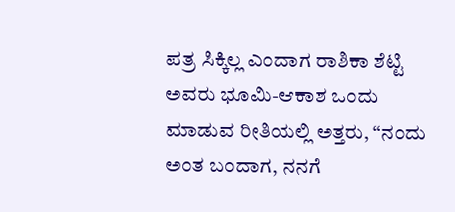ಪತ್ರ ಸಿಕ್ಕಿಲ್ಲ ಎಂದಾಗ ರಾಶಿಕಾ ಶೆಟ್ಟಿ ಅವರು ಭೂಮಿ-ಆಕಾಶ ಒಂದು ಮಾಡುವ ರೀತಿಯಲ್ಲಿ ಅತ್ತರು, “ನಂದು ಅಂತ ಬಂದಾಗ, ನನಗೆ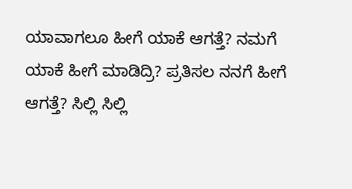ಯಾವಾಗಲೂ ಹೀಗೆ ಯಾಕೆ ಆಗತ್ತೆ? ನಮಗೆ ಯಾಕೆ ಹೀಗೆ ಮಾಡಿದ್ರಿ? ಪ್ರತಿಸಲ ನನಗೆ ಹೀಗೆ ಆಗತ್ತೆ? ಸಿಲ್ಲಿ ಸಿಲ್ಲಿ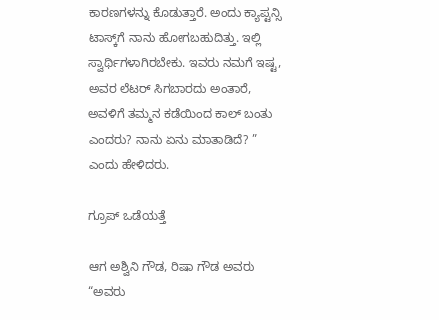ಕಾರಣಗಳನ್ನು ಕೊಡುತ್ತಾರೆ. ಅಂದು ಕ್ಯಾಪ್ಟನ್ಸಿ ಟಾಸ್ಕ್‌ಗೆ ನಾನು ಹೋಗಬಹುದಿತ್ತು. ಇಲ್ಲಿ ಸ್ವಾರ್ಥಿಗಳಾಗಿರಬೇಕು. ಇವರು ನಮಗೆ ಇಷ್ಟ, ಅವರ ಲೆಟರ್‌ ಸಿಗಬಾರದು ಅಂತಾರೆ, ಅವಳಿಗೆ ತಮ್ಮನ ಕಡೆಯಿಂದ ಕಾಲ್‌ ಬಂತು ಎಂದರು? ನಾನು ಏನು ಮಾತಾಡಿದೆ? ” ಎಂದು ಹೇಳಿದರು.

ಗ್ರೂಪ್‌ ಒಡೆಯತ್ತೆ

ಆಗ ಅಶ್ವಿನಿ ಗೌಡ, ರಿಷಾ ಗೌಡ ಅವರು “ಅವರು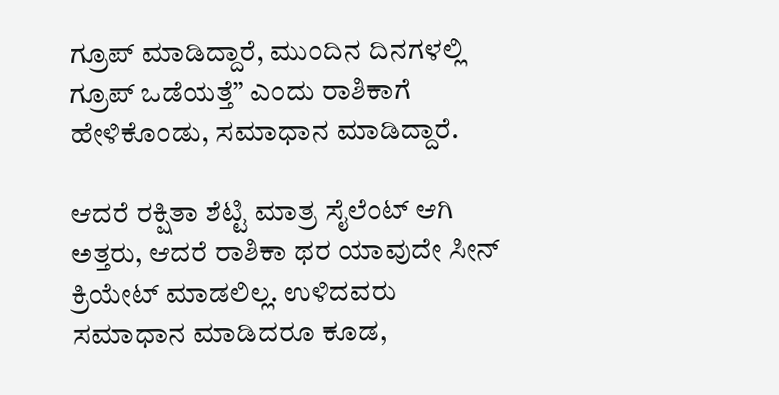ಗ್ರೂಪ್‌ ಮಾಡಿದ್ದಾರೆ, ಮುಂದಿನ ದಿನಗಳಲ್ಲಿ ಗ್ರೂಪ್‌ ಒಡೆಯತ್ತೆ” ಎಂದು ರಾಶಿಕಾಗೆ ಹೇಳಿಕೊಂಡು, ಸಮಾಧಾನ ಮಾಡಿದ್ದಾರೆ.

ಆದರೆ ರಕ್ಷಿತಾ ಶೆಟ್ಟಿ ಮಾತ್ರ ಸೈಲೆಂಟ್‌ ಆಗಿ ಅತ್ತರು, ಆದರೆ ರಾಶಿಕಾ ಥರ ಯಾವುದೇ ಸೀನ್‌ ಕ್ರಿಯೇಟ್‌ ಮಾಡಲಿಲ್ಲ. ಉಳಿದವರು ಸಮಾಧಾನ ಮಾಡಿದರೂ ಕೂಡ,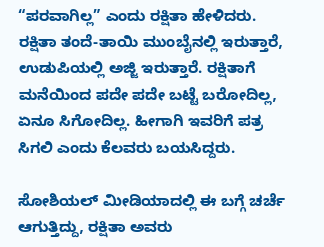“ಪರವಾಗಿಲ್ಲ” ಎಂದು ರಕ್ಷಿತಾ ಹೇಳಿದರು. ರಕ್ಷಿತಾ ತಂದೆ-ತಾಯಿ ಮುಂಬೈನಲ್ಲಿ ಇರುತ್ತಾರೆ, ಉಡುಪಿಯಲ್ಲಿ ಅಜ್ಜಿ ಇರುತ್ತಾರೆ. ರಕ್ಷಿತಾಗೆ ಮನೆಯಿಂದ ಪದೇ ಪದೇ ಬಟ್ಟೆ ಬರೋದಿಲ್ಲ, ಏನೂ ಸಿಗೋದಿಲ್ಲ. ಹೀಗಾಗಿ ಇವರಿಗೆ ಪತ್ರ ಸಿಗಲಿ ಎಂದು ಕೆಲವರು ಬಯಸಿದ್ದರು.

ಸೋಶಿಯಲ್‌ ಮೀಡಿಯಾದಲ್ಲಿ ಈ ಬಗ್ಗೆ ಚರ್ಚೆ ಆಗುತ್ತಿದ್ದು, ರಕ್ಷಿತಾ ಅವರು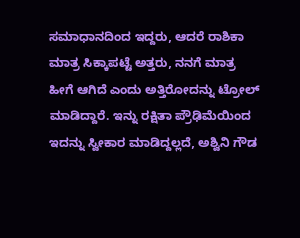ಸಮಾಧಾನದಿಂದ ಇದ್ದರು, ಆದರೆ ರಾಶಿಕಾ ಮಾತ್ರ ಸಿಕ್ಕಾಪಟ್ಟೆ ಅತ್ತರು, ನನಗೆ ಮಾತ್ರ ಹೀಗೆ ಆಗಿದೆ ಎಂದು ಅತ್ತಿರೋದನ್ನು ಟ್ರೋಲ್‌ ಮಾಡಿದ್ದಾರೆ. ಇನ್ನು ರಕ್ಷಿತಾ ಪ್ರೌಢಿಮೆಯಿಂದ ಇದನ್ನು ಸ್ವೀಕಾರ ಮಾಡಿದ್ದಲ್ಲದೆ, ಅಶ್ವಿನಿ ಗೌಡ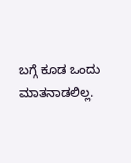ಬಗ್ಗೆ ಕೂಡ ಒಂದು ಮಾತನಾಡಲಿಲ್ಲ.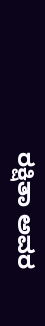ರಕ್ಷಿತಾ ಅವರ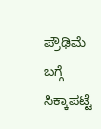ಪ್ರೌಢಿಮೆ ಬಗ್ಗೆ ಸಿಕ್ಕಾಪಟ್ಟೆ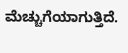ಮೆಚ್ಚುಗೆಯಾಗುತ್ತಿದೆ.